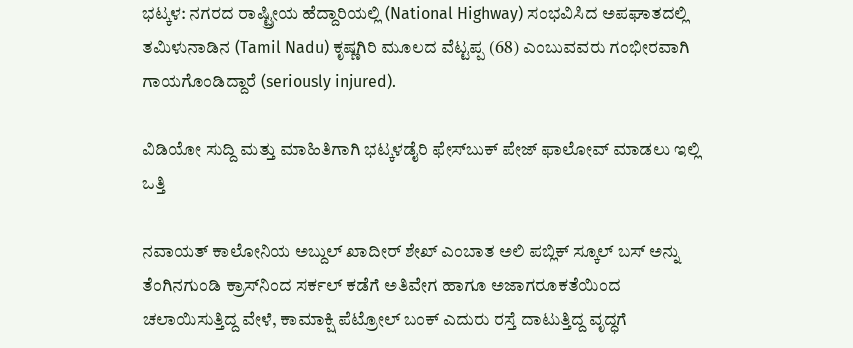ಭಟ್ಕಳ: ನಗರದ ರಾಷ್ಟ್ರೀಯ ಹೆದ್ದಾರಿಯಲ್ಲಿ (National Highway) ಸಂಭವಿಸಿದ ಅಪಘಾತದಲ್ಲಿ ತಮಿಳುನಾಡಿನ (Tamil Nadu) ಕೃಷ್ಣಗಿರಿ ಮೂಲದ ವೆಟ್ಟಪ್ಪ (68) ಎಂಬುವವರು ಗಂಭೀರವಾಗಿ ಗಾಯಗೊಂಡಿದ್ದಾರೆ (seriously injured).

ವಿಡಿಯೋ ಸುದ್ದಿ ಮತ್ತು ಮಾಹಿತಿಗಾಗಿ ಭಟ್ಕಳಡೈರಿ ಫೇಸ್‌ಬುಕ್‌ ಪೇಜ್ ಫಾಲೋವ್ ಮಾಡಲು ಇಲ್ಲಿ ಒತ್ತಿ

ನವಾಯತ್ ಕಾಲೋನಿಯ ಅಬ್ದುಲ್ ಖಾದೀರ್ ಶೇಖ್ ಎಂಬಾತ ಅಲಿ ಪಬ್ಲಿಕ್ ಸ್ಕೂಲ್ ಬಸ್ ಅನ್ನು ತೆಂಗಿನಗುಂಡಿ ಕ್ರಾಸ್‌ನಿಂದ ಸರ್ಕಲ್ ಕಡೆಗೆ ಅತಿವೇಗ ಹಾಗೂ ಅಜಾಗರೂಕತೆಯಿಂದ ಚಲಾಯಿಸುತ್ತಿದ್ದ ವೇಳೆ, ಕಾಮಾಕ್ಷಿ ಪೆಟ್ರೋಲ್ ಬಂಕ್ ಎದುರು ರಸ್ತೆ ದಾಟುತ್ತಿದ್ದ ವೃದ್ಧಗೆ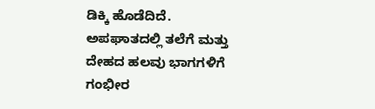ಡಿಕ್ಕಿ ಹೊಡೆದಿದೆ. ಅಪಘಾತದಲ್ಲಿ ತಲೆಗೆ ಮತ್ತು ದೇಹದ ಹಲವು ಭಾಗಗಳಿಗೆ ಗಂಭೀರ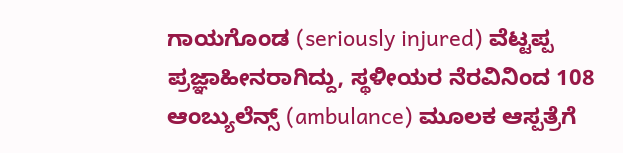ಗಾಯಗೊಂಡ (seriously injured) ವೆಟ್ಟಪ್ಪ ಪ್ರಜ್ಞಾಹೀನರಾಗಿದ್ದು, ಸ್ಥಳೀಯರ ನೆರವಿನಿಂದ 108 ಆಂಬ್ಯುಲೆನ್ಸ್ (ambulance) ಮೂಲಕ ಆಸ್ಪತ್ರೆಗೆ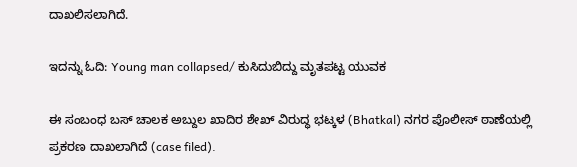ದಾಖಲಿಸಲಾಗಿದೆ.

ಇದನ್ನು ಓದಿ: Young man collapsed/ ಕುಸಿದುಬಿದ್ದು ಮೃತಪಟ್ಟ ಯುವಕ

ಈ ಸಂಬಂಧ ಬಸ್ ಚಾಲಕ ಅಬ್ದುಲ ಖಾದಿರ ಶೇಖ್ ವಿರುದ್ಧ ಭಟ್ಕಳ (Bhatkal) ನಗರ ಪೊಲೀಸ್ ಠಾಣೆಯಲ್ಲಿ ಪ್ರಕರಣ ದಾಖಲಾಗಿದೆ (case filed).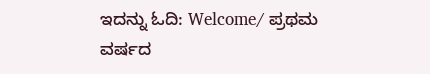ಇದನ್ನು ಓದಿ: Welcome/ ಪ್ರಥಮ ವರ್ಷದ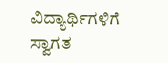ವಿದ್ಯಾರ್ಥಿಗಳಿಗೆ ಸ್ವಾಗತ